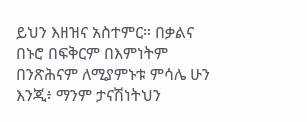ይህን እዘዝና አስተምር። በቃልና በኑሮ በፍቅርም በእምነትም በንጽሕናም ለሚያምኑቱ ምሳሌ ሁን እንጂ፥ ማንም ታናሽነትህን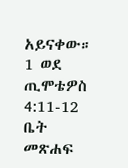አይናቀው።
1 ወደ ጢሞቴዎስ 4:11-12
ቤት
መጽሐፍ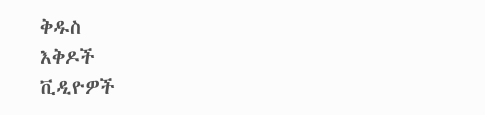ቅዱስ
እቅዶች
ቪዲዮዎች